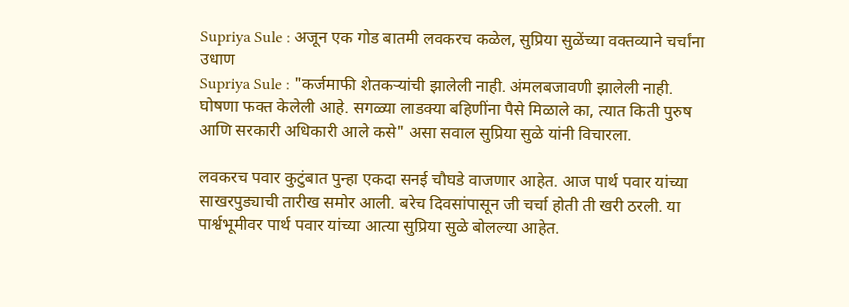Supriya Sule : अजून एक गोड बातमी लवकरच कळेल, सुप्रिया सुळेंच्या वक्तव्याने चर्चांना उधाण
Supriya Sule : "कर्जमाफी शेतकऱ्यांची झालेली नाही. अंमलबजावणी झालेली नाही. घोषणा फक्त केलेली आहे. सगळ्या लाडक्या बहिणींना पैसे मिळाले का, त्यात किती पुरुष आणि सरकारी अधिकारी आले कसे" असा सवाल सुप्रिया सुळे यांनी विचारला.

लवकरच पवार कुटुंबात पुन्हा एकदा सनई चौघडे वाजणार आहेत. आज पार्थ पवार यांच्या साखरपुड्याची तारीख समोर आली. बरेच दिवसांपासून जी चर्चा होती ती खरी ठरली. या पार्श्वभूमीवर पार्थ पवार यांच्या आत्या सुप्रिया सुळे बोलल्या आहेत.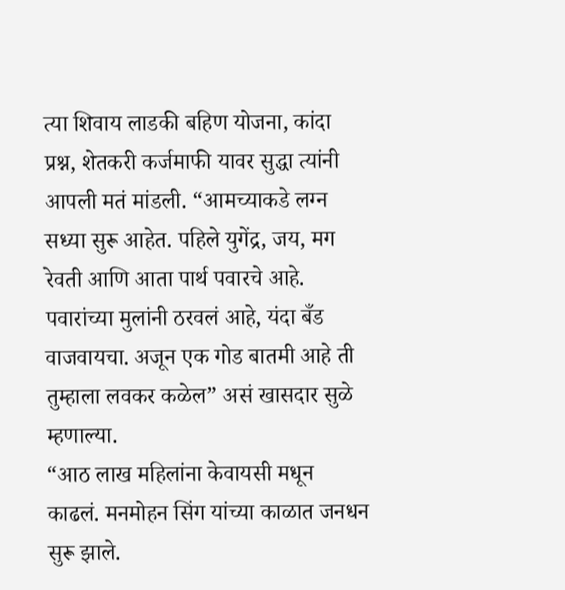त्या शिवाय लाडकी बहिण योजना, कांदा प्रश्न, शेतकरी कर्जमाफी यावर सुद्धा त्यांनी आपली मतं मांडली. “आमच्याकडे लग्न सध्या सुरू आहेत. पहिले युगेंद्र, जय, मग रेवती आणि आता पार्थ पवारचे आहे. पवारांच्या मुलांनी ठरवलं आहे, यंदा बँड वाजवायचा. अजून एक गोड बातमी आहे ती तुम्हाला लवकर कळेल” असं खासदार सुळे म्हणाल्या.
“आठ लाख महिलांना केवायसी मधून काढलं. मनमोहन सिंग यांच्या काळात जनधन सुरू झाले.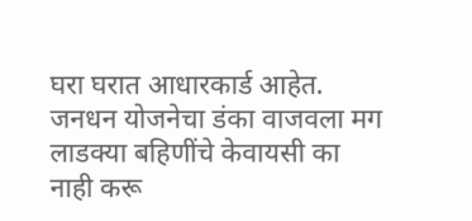घरा घरात आधारकार्ड आहेत. जनधन योजनेचा डंका वाजवला मग लाडक्या बहिणींचे केवायसी का नाही करू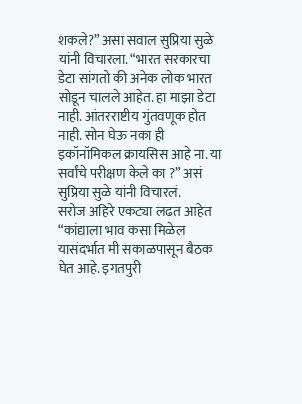शकले?” असा सवाल सुप्रिया सुळे यांनी विचारला. “भारत सरकारचा डेटा सांगतो की अनेक लोक भारत सोडून चालले आहेत. हा माझा डेटा नाही. आंतरराष्टीय गुंतवणूक होत नाही. सोन घेऊ नका ही इकॉनॉमिकल क्रायसिस आहे ना. या सर्वांचे परीक्षण केले का ?” असं सुप्रिया सुळे यांनी विचारलं.
सरोज अहिरे एकट्या लढत आहेत
“कांद्याला भाव कसा मिळेल यासंदर्भात मी सकाळपासून बैठक घेत आहे. इगतपुरी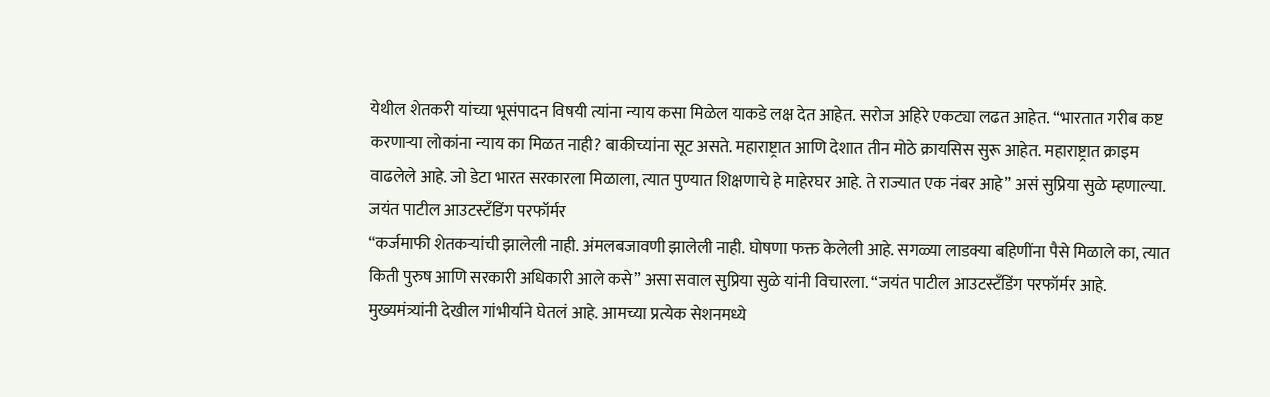येथील शेतकरी यांच्या भूसंपादन विषयी त्यांना न्याय कसा मिळेल याकडे लक्ष देत आहेत. सरोज अहिरे एकट्या लढत आहेत. “भारतात गरीब कष्ट करणाऱ्या लोकांना न्याय का मिळत नाही? बाकीच्यांना सूट असते. महाराष्ट्रात आणि देशात तीन मोठे क्रायसिस सुरू आहेत. महाराष्ट्रात क्राइम वाढलेले आहे. जो डेटा भारत सरकारला मिळाला, त्यात पुण्यात शिक्षणाचे हे माहेरघर आहे. ते राज्यात एक नंबर आहे” असं सुप्रिया सुळे म्हणाल्या.
जयंत पाटील आउटस्टँडिंग परफॉर्मर
“कर्जमाफी शेतकऱ्यांची झालेली नाही. अंमलबजावणी झालेली नाही. घोषणा फक्त केलेली आहे. सगळ्या लाडक्या बहिणींना पैसे मिळाले का, त्यात किती पुरुष आणि सरकारी अधिकारी आले कसे” असा सवाल सुप्रिया सुळे यांनी विचारला. “जयंत पाटील आउटस्टँडिंग परफॉर्मर आहे. मुख्यमंत्र्यांनी देखील गांभीर्याने घेतलं आहे. आमच्या प्रत्येक सेशनमध्ये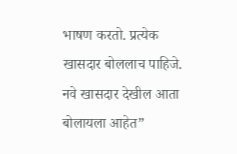भाषण करतो. प्रत्येक खासदार बोललाच पाहिजे. नवे खासदार देखील आता बोलायला आहेत”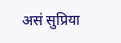असं सुप्रिया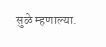सुळे म्हणाल्या.